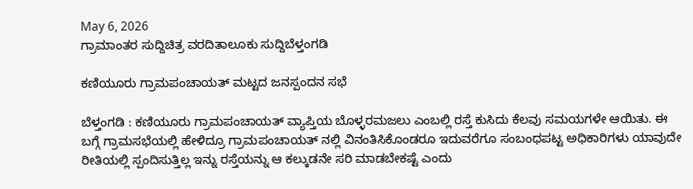May 6, 2026
ಗ್ರಾಮಾಂತರ ಸುದ್ದಿಚಿತ್ರ ವರದಿತಾಲೂಕು ಸುದ್ದಿಬೆಳ್ತಂಗಡಿ

ಕಣಿಯೂರು ಗ್ರಾಮಪಂಚಾಯತ್ ಮಟ್ಟದ ಜನಸ್ಪಂದನ ಸಭೆ

ಬೆಳ್ತಂಗಡಿ : ಕಣಿಯೂರು ಗ್ರಾಮಪಂಚಾಯತ್ ವ್ಯಾಪ್ತಿಯ ಬೊಳ್ಳರಮಜಲು ಎಂಬಲ್ಲಿ ರಸ್ತೆ ಕುಸಿದು‌ ಕೆಲವು ಸಮಯಗಳೇ ಆಯಿತು. ಈ ಬಗ್ಗೆ ಗ್ರಾಮಸಭೆಯಲ್ಲಿ ಹೇಳಿದ್ರೂ ಗ್ರಾಮಪಂಚಾಯತ್ ನಲ್ಲಿ‌ ವಿನಂತಿಸಿಕೊಂಡರೂ ಇದುವರೆಗೂ ಸಂಬಂಧಪಟ್ಟ ಅಧಿಕಾರಿಗಳು ಯಾವುದೇ ರೀತಿಯಲ್ಲಿ ಸ್ಪಂದಿಸುತ್ತಿಲ್ಲ ಇನ್ನು ರಸ್ತೆಯನ್ನು ಆ ಕಲ್ಕುಡನೇ ಸರಿ ಮಾಡಬೇಕಷ್ಟೆ ಎಂದು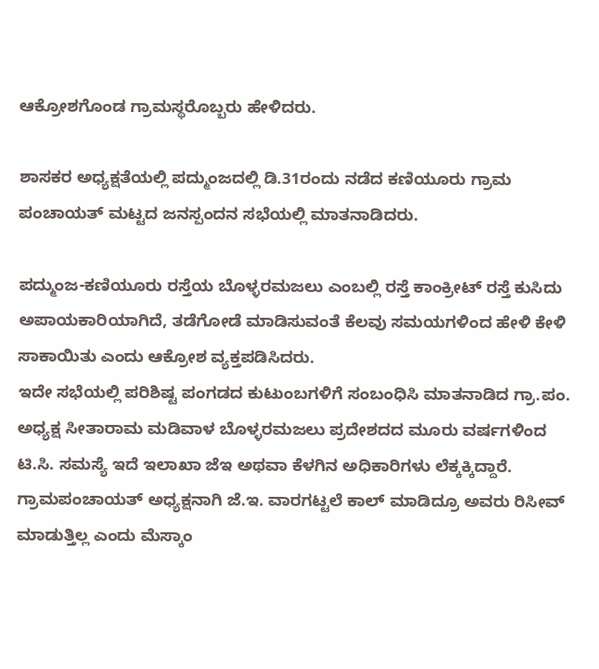ಆಕ್ರೋಶಗೊಂಡ ಗ್ರಾಮಸ್ಥರೊಬ್ಬರು ಹೇಳಿದರು.

ಶಾಸಕರ ಅಧ್ಯಕ್ಷತೆಯಲ್ಲಿ ಪದ್ಮುಂಜದಲ್ಲಿ ಡಿ.31ರಂದು ನಡೆದ ಕಣಿಯೂರು ಗ್ರಾಮ ಪಂಚಾಯತ್ ಮಟ್ಟದ ಜನಸ್ಪಂದನ ಸಭೆಯಲ್ಲಿ ಮಾತನಾಡಿದರು.

ಪದ್ಮುಂಜ-ಕಣಿಯೂರು ರಸ್ತೆಯ ಬೊಳ್ಳರಮಜಲು ಎಂಬಲ್ಲಿ ರಸ್ತೆ ಕಾಂಕ್ರೀಟ್ ರಸ್ತೆ ಕುಸಿದು ಅಪಾಯಕಾರಿಯಾಗಿದೆ, ತಡೆಗೋಡೆ ಮಾಡಿಸುವಂತೆ ಕೆಲವು ಸಮಯಗಳಿಂದ ಹೇಳಿ‌ ಕೇಳಿ ಸಾಕಾಯಿತು ಎಂದು ಆಕ್ರೋಶ ವ್ಯಕ್ತಪಡಿಸಿದರು.
ಇದೇ ಸಭೆಯಲ್ಲಿ ಪರಿಶಿಷ್ಟ ಪಂಗಡದ ಕುಟುಂಬಗಳಿಗೆ ಸಂಬಂಧಿಸಿ ಮಾತನಾಡಿದ ಗ್ರಾ.ಪಂ. ಅಧ್ಯಕ್ಷ ಸೀತಾರಾಮ ಮಡಿವಾಳ ಬೊಳ್ಳರಮಜಲು ಪ್ರದೇಶದದ ಮೂರು ವರ್ಷಗಳಿಂದ ಟಿ.ಸಿ. ಸಮಸ್ಯೆ ಇದೆ ಇಲಾಖಾ ಜೆಇ ಅಥವಾ ಕೆಳಗಿನ ಅಧಿಕಾರಿಗಳು ಲೆಕ್ಕಕ್ಕಿದ್ದಾರೆ.
ಗ್ರಾಮಪಂಚಾಯತ್ ಅಧ್ಯಕ್ಷನಾಗಿ ಜೆ.ಇ. ವಾರಗಟ್ಟಲೆ ಕಾಲ್ ಮಾಡಿದ್ರೂ ಅವರು ರಿಸೀವ್ ಮಾಡುತ್ತಿಲ್ಲ ಎಂದು ಮೆಸ್ಕಾಂ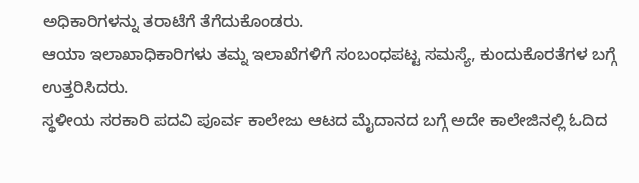ಅಧಿಕಾರಿಗಳನ್ನು ತರಾಟೆಗೆ ತೆಗೆದುಕೊಂಡರು.
ಆಯಾ ಇಲಾಖಾಧಿಕಾರಿಗಳು ತಮ್ನ ಇಲಾಖೆಗಳಿಗೆ ಸಂಬಂಧಪಟ್ಟ ಸಮಸ್ಯೆ, ಕುಂದುಕೊರತೆಗಳ ಬಗ್ಗೆ ಉತ್ತರಿಸಿದರು.
ಸ್ಥಳೀಯ ಸರಕಾರಿ ಪದವಿ ಪೂರ್ವ ಕಾಲೇಜು ಆಟದ ಮೈದಾನದ ಬಗ್ಗೆ ಅದೇ ಕಾಲೇಜಿನಲ್ಲಿ ಓದಿದ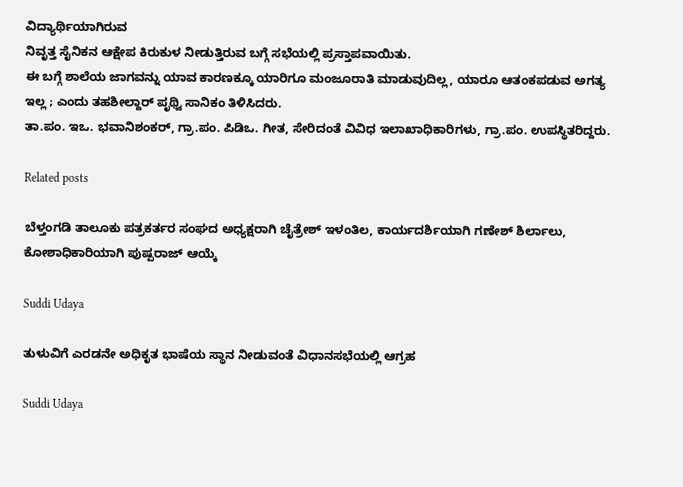ವಿದ್ಯಾರ್ಥಿಯಾಗಿರುವ
ನಿವೃತ್ತ ಸೈನಿಕನ ಆಕ್ಷೇಪ ಕಿರುಕುಳ ನೀಡುತ್ತಿರುವ ಬಗ್ಗೆ ಸಭೆಯಲ್ಲಿ ಪ್ರಸ್ತಾಪವಾಯಿತು.
ಈ ಬಗ್ಗೆ ಶಾಲೆಯ ಜಾಗವನ್ನು‌ ಯಾವ ಕಾರಣಕ್ಕೂ ಯಾರಿಗೂ ಮಂಜೂರಾತಿ ಮಾಡುವುದಿಲ್ಲ, ಯಾರೂ ಆತಂಕಪಡುವ ಅಗತ್ಯ ಇಲ್ಲ ; ಎಂದು ತಹಶೀಲ್ದಾರ್ ಪೃಥ್ವಿ ಸಾನಿಕಂ ತಿಳಿಸಿದರು.
ತಾ.ಪಂ. ಇಒ. ಭವಾನಿಶಂಕರ್, ಗ್ರಾ.ಪಂ. ಪಿಡಿಒ. ಗೀತ, ಸೇರಿದಂತೆ ವಿವಿಧ ಇಲಾಖಾಧಿಕಾರಿಗಳು, ಗ್ರಾ.ಪಂ. ಉಪಸ್ಥಿತರಿದ್ದರು.

Related posts

ಬೆಳ್ತಂಗಡಿ ತಾಲೂಕು ಪತ್ರಕರ್ತರ ಸಂಘದ ಅಧ್ಯಕ್ಷರಾಗಿ ಚೈತ್ರೇಶ್ ಇಳಂತಿಲ, ಕಾರ್ಯದರ್ಶಿಯಾಗಿ ಗಣೇಶ್ ಶಿರ್ಲಾಲು, ಕೋಶಾಧಿಕಾರಿಯಾಗಿ ಪುಷ್ಪರಾಜ್ ಆಯ್ಕೆ

Suddi Udaya

ತುಳುವಿಗೆ ಎರಡನೇ ಅಧಿಕೃತ ಭಾಷೆಯ ಸ್ಥಾನ ನೀಡುವಂತೆ ವಿಧಾನಸಭೆಯಲ್ಲಿ ಆಗ್ರಹ

Suddi Udaya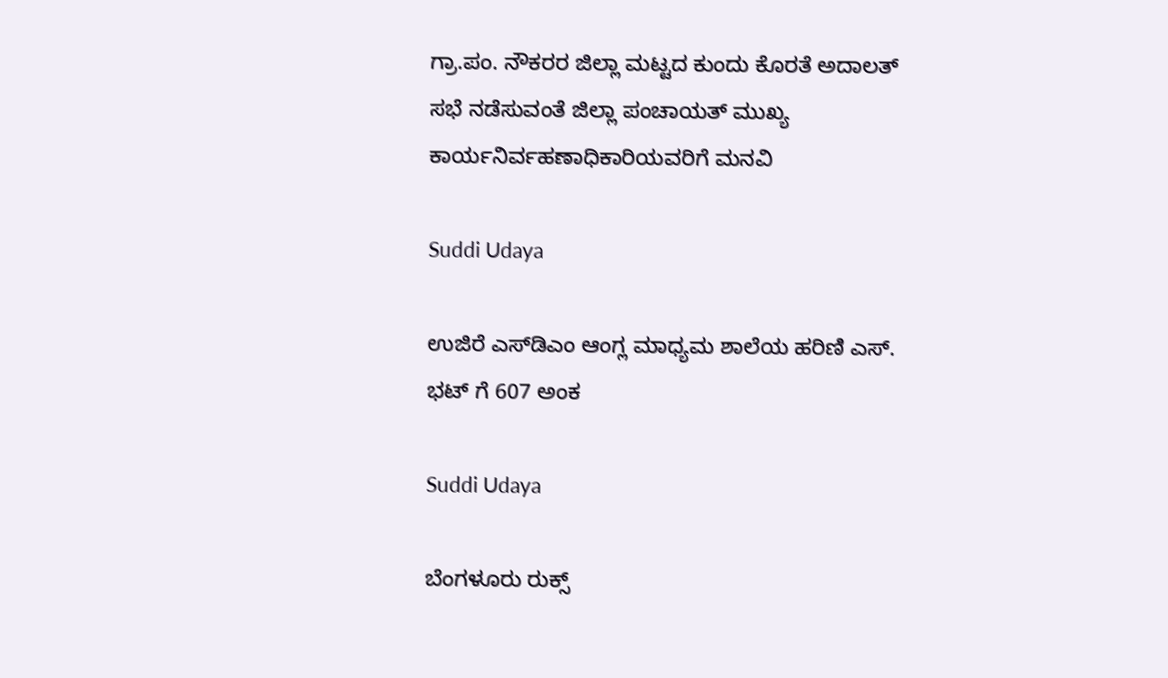ಗ್ರಾ.ಪಂ. ನೌಕರರ ಜಿಲ್ಲಾ ಮಟ್ಟದ ಕುಂದು ಕೊರತೆ ಅದಾಲತ್ ಸಭೆ ನಡೆಸುವಂತೆ ಜಿಲ್ಲಾ ಪಂಚಾಯತ್ ಮುಖ್ಯ ಕಾರ್ಯನಿರ್ವಹಣಾಧಿಕಾರಿಯವರಿಗೆ ಮನವಿ

Suddi Udaya

ಉಜಿರೆ ಎಸ್‌ಡಿಎಂ ಆಂಗ್ಲ ಮಾಧ್ಯಮ ಶಾಲೆಯ ಹರಿಣಿ ಎಸ್. ಭಟ್ ಗೆ 607 ಅಂಕ

Suddi Udaya

ಬೆಂಗಳೂರು ರುಕ್ಸ್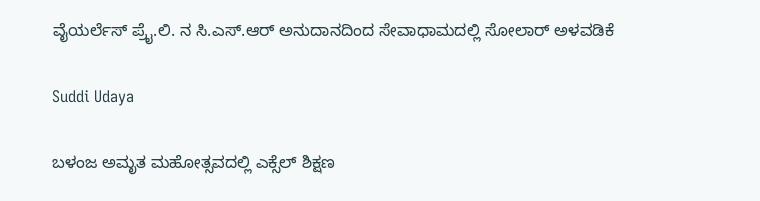ವೈಯರ್ಲೆಸ್ ಪ್ರೈ.ಲಿ. ನ ಸಿ.ಎಸ್.ಆರ್ ಅನುದಾನದಿಂದ ಸೇವಾಧಾಮದಲ್ಲಿ ಸೋಲಾರ್ ಅಳವಡಿಕೆ

Suddi Udaya

ಬಳಂಜ ಅಮೃತ ಮಹೋತ್ಸವದಲ್ಲಿ ಎಕ್ಸೆಲ್ ಶಿಕ್ಷಣ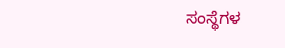ಸಂಸ್ಥೆಗಳ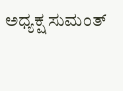ಅಧ್ಯಕ್ಷ ಸುಮಂತ್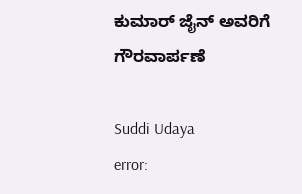ಕುಮಾರ್ ಜೈನ್ ಅವರಿಗೆ ಗೌರವಾರ್ಪಣೆ

Suddi Udaya
error: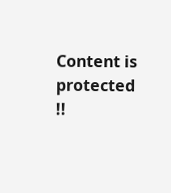Content is protected !!